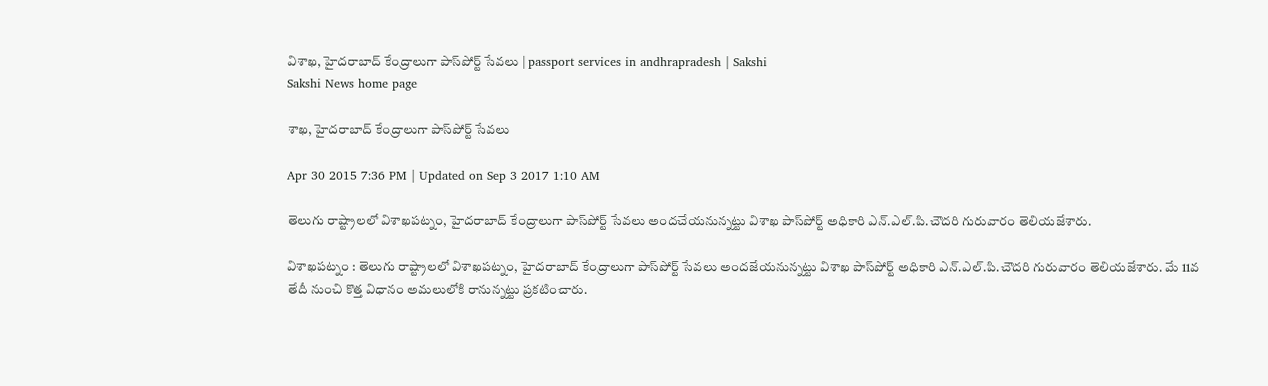విశాఖ, హైదరాబాద్ కేంద్రాలుగా పాస్‌పోర్ట్ సేవలు | passport services in andhrapradesh | Sakshi
Sakshi News home page

శాఖ, హైదరాబాద్ కేంద్రాలుగా పాస్‌పోర్ట్ సేవలు

Apr 30 2015 7:36 PM | Updated on Sep 3 2017 1:10 AM

తెలుగు రాష్ట్రాలలో విశాఖపట్నం, హైదరాబాద్ కేంద్రాలుగా పాస్‌పోర్ట్ సేవలు అందచేయనున్నట్టు విశాఖ పాస్‌పోర్ట్ అధికారి ఎన్.ఎల్.పి.చౌదరి గురువారం తెలియజేశారు.

విశాఖపట్నం : తెలుగు రాష్ట్రాలలో విశాఖపట్నం, హైదరాబాద్ కేంద్రాలుగా పాస్‌పోర్ట్ సేవలు అందజేయనున్నట్టు విశాఖ పాస్‌పోర్ట్ అధికారి ఎన్.ఎల్.పి.చౌదరి గురువారం తెలియజేశారు. మే 11వ తేదీ నుంచి కొత్త విధానం అమలులోకి రానున్నట్టు ప్రకటించారు.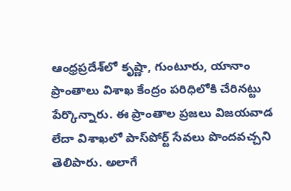ఆంధ్రప్రదేశ్‌లో కృష్ణా, గుంటూరు, యానాం ప్రాంతాలు విశాఖ కేంద్రం పరిధిలోకి చేరినట్టు పేర్కొన్నారు. ఈ ప్రాంతాల ప్రజలు విజయవాడ లేదా విశాఖలో పాస్‌పోర్ట్ సేవలు పొందవచ్చని తెలిపారు. అలాగే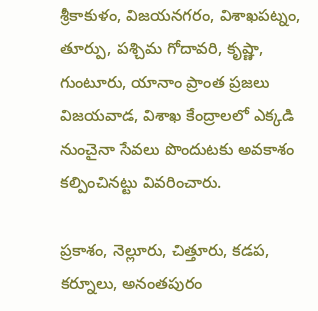శ్రీకాకుళం, విజయనగరం, విశాఖపట్నం, తూర్పు, పశ్చిమ గోదావరి, కృష్ణా, గుంటూరు, యానాం ప్రాంత ప్రజలు విజయవాడ, విశాఖ కేంద్రాలలో ఎక్కడి నుంచైనా సేవలు పొందుటకు అవకాశం కల్పించినట్టు వివరించారు.

ప్రకాశం, నెల్లూరు, చిత్తూరు, కడప, కర్నూలు, అనంతపురం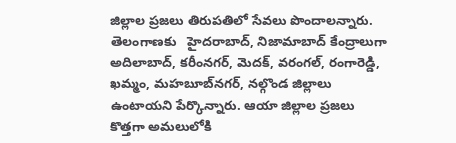జిల్లాల ప్రజలు తిరుపతిలో సేవలు పొందాలన్నారు. తెలంగాణకు   హైదరాబాద్, నిజామాబాద్ కేంద్రాలుగా అదిలాబాద్, కరీంనగర్, మెదక్, వరంగల్, రంగారెడ్డి, ఖమ్మం, మహబూబ్‌నగర్, నల్గొండ జిల్లాలు ఉంటాయని పేర్కొన్నారు. ఆయా జిల్లాల ప్రజలు కొత్తగా అమలులోకి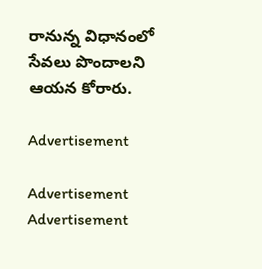రానున్న విధానంలో సేవలు పొందాలని ఆయన కోరారు.

Advertisement

Advertisement
Advertisement